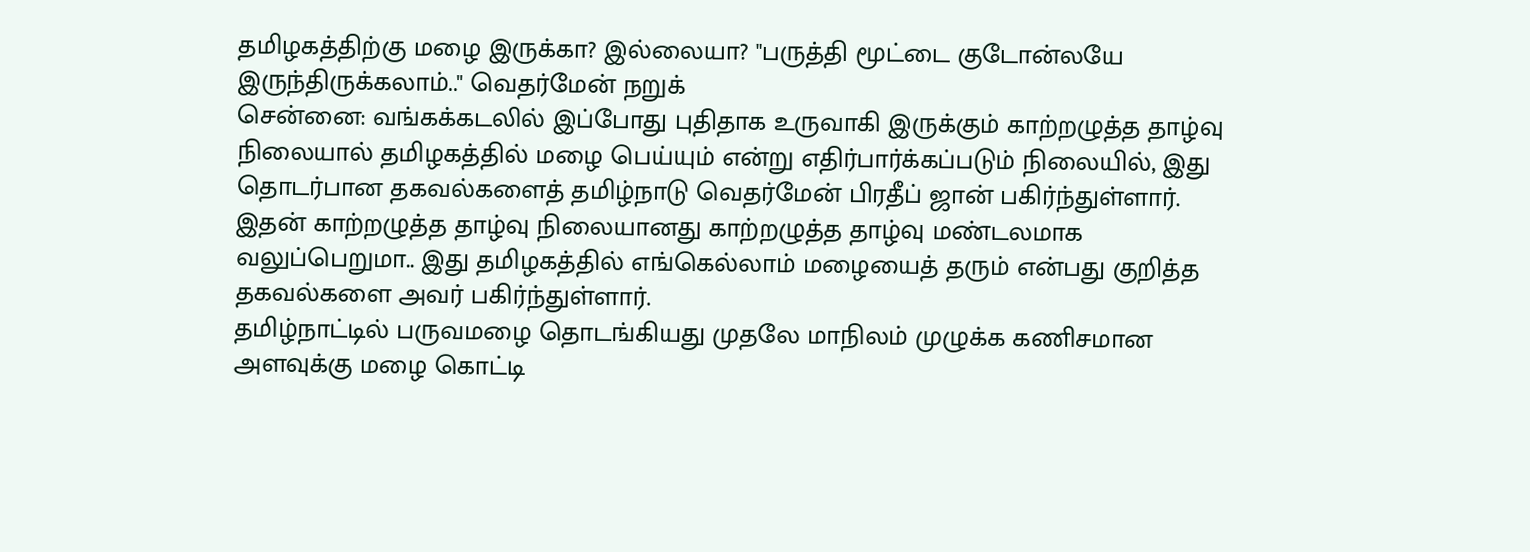தமிழகத்திற்கு மழை இருக்கா? இல்லையா? "பருத்தி மூட்டை குடோன்லயே இருந்திருக்கலாம்.." வெதர்மேன் நறுக்
சென்னை: வங்கக்கடலில் இப்போது புதிதாக உருவாகி இருக்கும் காற்றழுத்த தாழ்வு நிலையால் தமிழகத்தில் மழை பெய்யும் என்று எதிர்பார்க்கப்படும் நிலையில், இது தொடர்பான தகவல்களைத் தமிழ்நாடு வெதர்மேன் பிரதீப் ஜான் பகிர்ந்துள்ளார். இதன் காற்றழுத்த தாழ்வு நிலையானது காற்றழுத்த தாழ்வு மண்டலமாக வலுப்பெறுமா.. இது தமிழகத்தில் எங்கெல்லாம் மழையைத் தரும் என்பது குறித்த தகவல்களை அவர் பகிர்ந்துள்ளார்.
தமிழ்நாட்டில் பருவமழை தொடங்கியது முதலே மாநிலம் முழுக்க கணிசமான அளவுக்கு மழை கொட்டி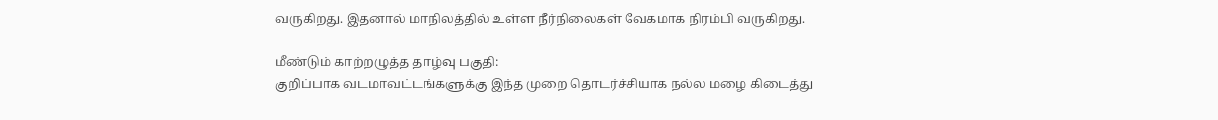வருகிறது. இதனால் மாநிலத்தில் உள்ள நீர்நிலைகள் வேகமாக நிரம்பி வருகிறது.

மீண்டும் காற்றழுத்த தாழ்வு பகுதி:
குறிப்பாக வடமாவட்டங்களுக்கு இந்த முறை தொடர்ச்சியாக நல்ல மழை கிடைத்து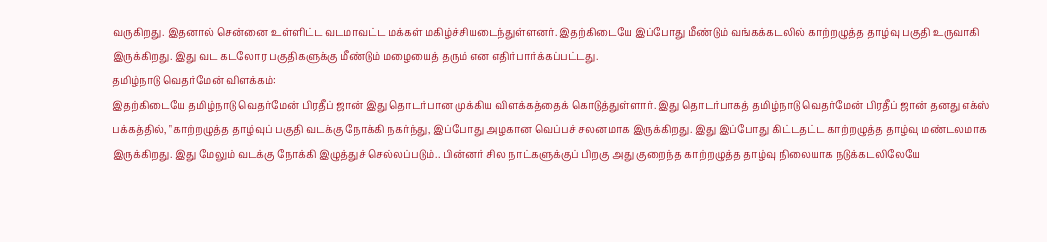வருகிறது. இதனால் சென்னை உள்ளிட்ட வடமாவட்ட மக்கள் மகிழ்ச்சியடைந்துள்ளனர். இதற்கிடையே இப்போது மீண்டும் வங்கக்கடலில் காற்றழுத்த தாழ்வு பகுதி உருவாகி இருக்கிறது. இது வட கடலோர பகுதிகளுக்கு மீண்டும் மழையைத் தரும் என எதிர்பார்க்கப்பட்டது.
தமிழ்நாடு வெதர்மேன் விளக்கம்:
இதற்கிடையே தமிழ்நாடு வெதர்மேன் பிரதீப் ஜான் இது தொடர்பான முக்கிய விளக்கத்தைக் கொடுத்துள்ளார். இது தொடர்பாகத் தமிழ்நாடு வெதர்மேன் பிரதீப் ஜான் தனது எக்ஸ் பக்கத்தில், "காற்றழுத்த தாழ்வுப் பகுதி வடக்கு நோக்கி நகர்ந்து, இப்போது அழகான வெப்பச் சலனமாக இருக்கிறது. இது இப்போது கிட்டதட்ட காற்றழுத்த தாழ்வு மண்டலமாக இருக்கிறது. இது மேலும் வடக்கு நோக்கி இழுத்துச் செல்லப்படும்.. பின்னர் சில நாட்களுக்குப் பிறகு அது குறைந்த காற்றழுத்த தாழ்வு நிலையாக நடுக்கடலிலேயே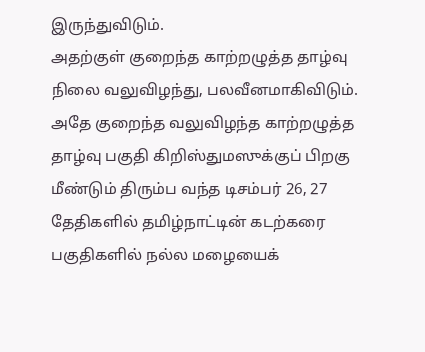இருந்துவிடும்.
அதற்குள் குறைந்த காற்றழுத்த தாழ்வு நிலை வலுவிழந்து, பலவீனமாகிவிடும். அதே குறைந்த வலுவிழந்த காற்றழுத்த தாழ்வு பகுதி கிறிஸ்துமஸுக்குப் பிறகு மீண்டும் திரும்ப வந்த டிசம்பர் 26, 27 தேதிகளில் தமிழ்நாட்டின் கடற்கரை பகுதிகளில் நல்ல மழையைக்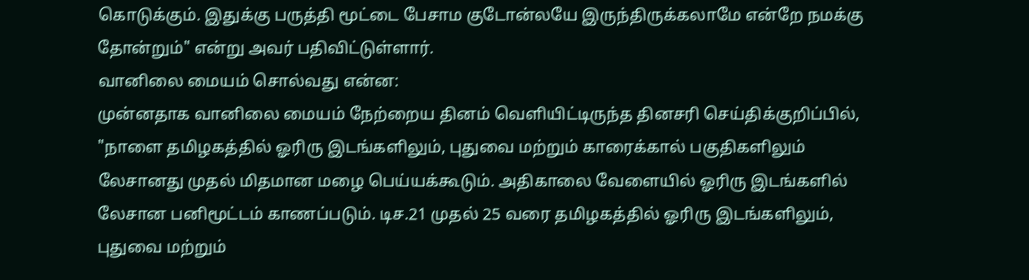கொடுக்கும். இதுக்கு பருத்தி மூட்டை பேசாம குடோன்லயே இருந்திருக்கலாமே என்றே நமக்கு தோன்றும்" என்று அவர் பதிவிட்டுள்ளார்.
வானிலை மையம் சொல்வது என்ன:
முன்னதாக வானிலை மையம் நேற்றைய தினம் வெளியிட்டிருந்த தினசரி செய்திக்குறிப்பில், "நாளை தமிழகத்தில் ஓரிரு இடங்களிலும், புதுவை மற்றும் காரைக்கால் பகுதிகளிலும் லேசானது முதல் மிதமான மழை பெய்யக்கூடும். அதிகாலை வேளையில் ஓரிரு இடங்களில் லேசான பனிமூட்டம் காணப்படும். டிச.21 முதல் 25 வரை தமிழகத்தில் ஓரிரு இடங்களிலும், புதுவை மற்றும்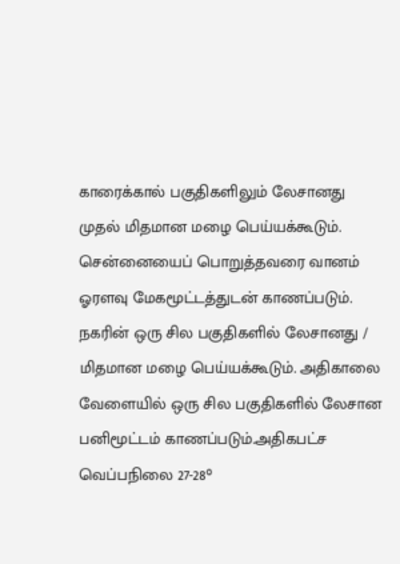காரைக்கால் பகுதிகளிலும் லேசானது முதல் மிதமான மழை பெய்யக்கூடும்.
சென்னையைப் பொறுத்தவரை வானம் ஓரளவு மேகமூட்டத்துடன் காணப்படும். நகரின் ஒரு சில பகுதிகளில் லேசானது / மிதமான மழை பெய்யக்கூடும். அதிகாலை வேளையில் ஒரு சில பகுதிகளில் லேசான பனிமூட்டம் காணப்படும்.அதிகபட்ச வெப்பநிலை 27-28°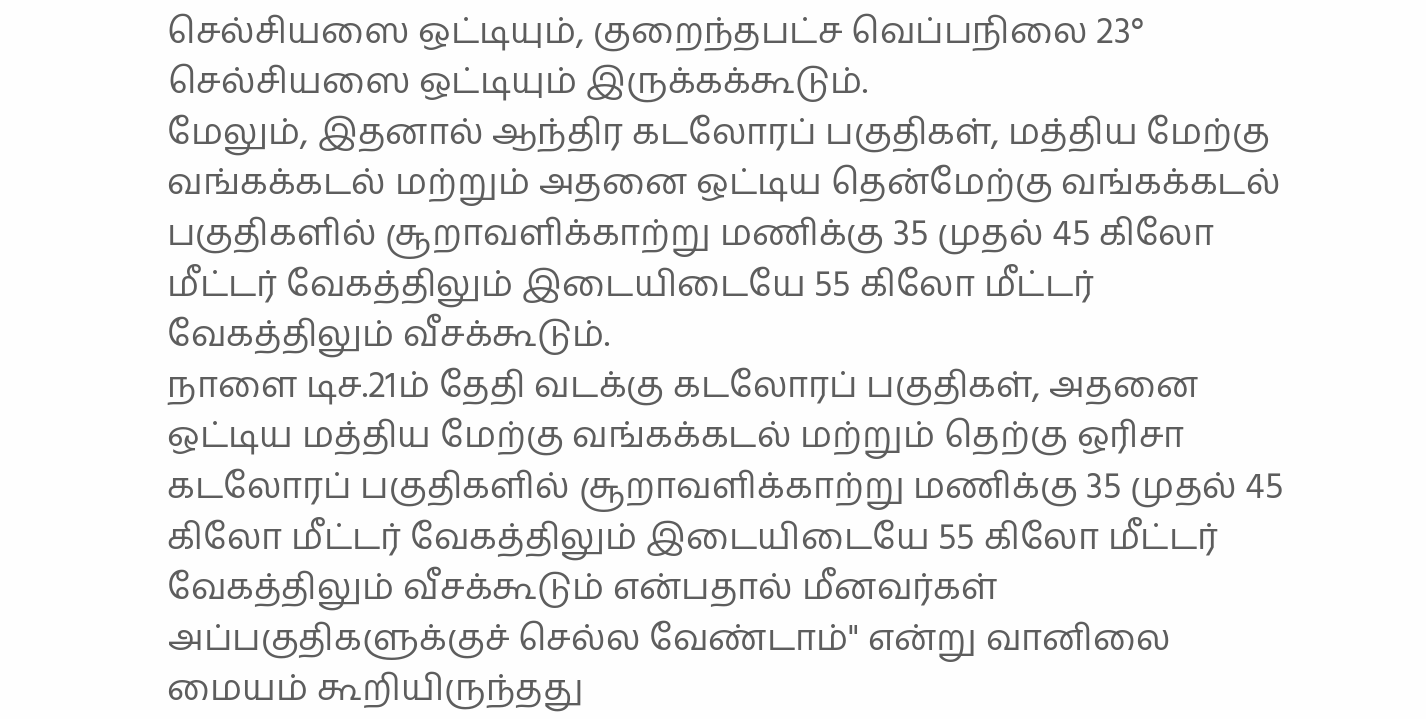செல்சியஸை ஒட்டியும், குறைந்தபட்ச வெப்பநிலை 23° செல்சியஸை ஒட்டியும் இருக்கக்கூடும்.
மேலும், இதனால் ஆந்திர கடலோரப் பகுதிகள், மத்திய மேற்கு வங்கக்கடல் மற்றும் அதனை ஒட்டிய தென்மேற்கு வங்கக்கடல் பகுதிகளில் சூறாவளிக்காற்று மணிக்கு 35 முதல் 45 கிலோ மீட்டர் வேகத்திலும் இடையிடையே 55 கிலோ மீட்டர் வேகத்திலும் வீசக்கூடும்.
நாளை டிச.21ம் தேதி வடக்கு கடலோரப் பகுதிகள், அதனை ஒட்டிய மத்திய மேற்கு வங்கக்கடல் மற்றும் தெற்கு ஒரிசா கடலோரப் பகுதிகளில் சூறாவளிக்காற்று மணிக்கு 35 முதல் 45 கிலோ மீட்டர் வேகத்திலும் இடையிடையே 55 கிலோ மீட்டர் வேகத்திலும் வீசக்கூடும் என்பதால் மீனவர்கள் அப்பகுதிகளுக்குச் செல்ல வேண்டாம்" என்று வானிலை மையம் கூறியிருந்தது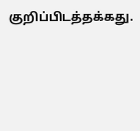குறிப்பிடத்தக்கது.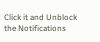Click it and Unblock the Notifications